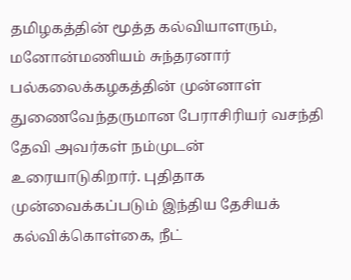தமிழகத்தின் மூத்த கல்வியாளரும், மனோன்மணியம் சுந்தரனார் பல்கலைக்கழகத்தின் முன்னாள் துணைவேந்தருமான பேராசிரியர் வசந்தி தேவி அவர்கள் நம்முடன் உரையாடுகிறார். புதிதாக முன்வைக்கப்படும் இந்திய தேசியக் கல்விக்கொள்கை, நீட்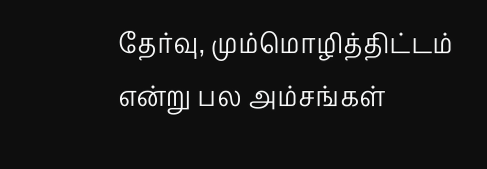தேர்வு, மும்மொழித்திட்டம் என்று பல அம்சங்கள்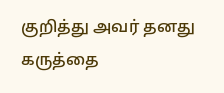குறித்து அவர் தனது கருத்தை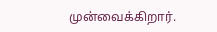முன்வைக்கிறார்.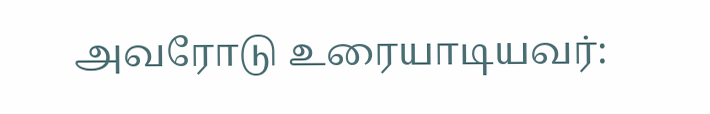அவரோடு உரையாடியவர்: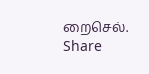றைசெல்.
Share